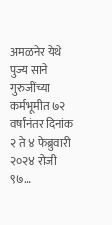अमळनेर येथे पुज्य साने गुरुजींच्या कर्मभूमीत ७२ वर्षांनंतर दिनांक २ ते ४ फेब्रुवारी २०२४ रोजी ९७…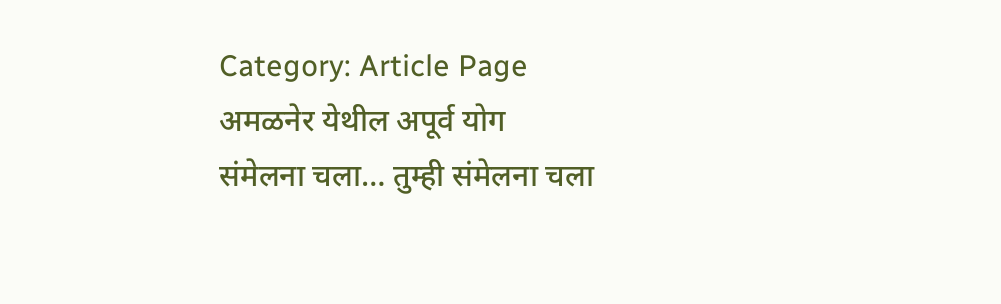Category: Article Page
अमळनेर येथील अपूर्व योग
संमेलना चला… तुम्ही संमेलना चला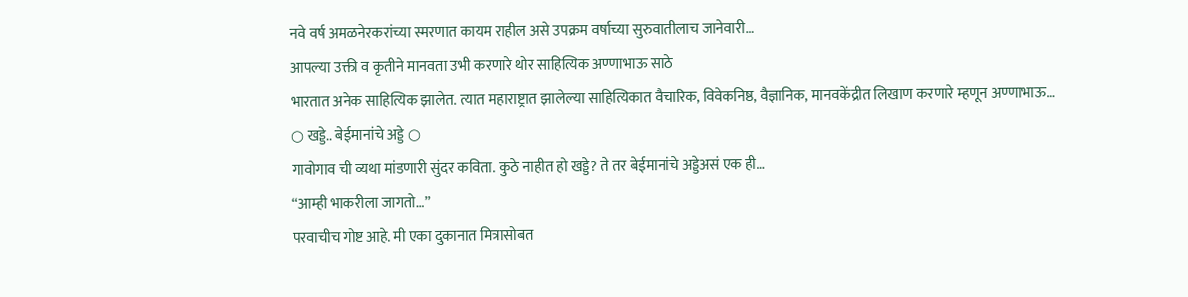नवे वर्ष अमळनेरकरांच्या स्मरणात कायम राहील असे उपक्रम वर्षाच्या सुरुवातीलाच जानेवारी…
आपल्या उक्ती व कृतीने मानवता उभी करणारे थोर साहित्यिक अण्णाभाऊ साठे
भारतात अनेक साहित्यिक झालेत. त्यात महाराष्ट्रात झालेल्या साहित्यिकात वैचारिक, विवेकनिष्ठ, वैज्ञानिक, मानवकेंद्रीत लिखाण करणारे म्हणून अण्णाभाऊ…
○ खड्डे.. बेईमानांचे अड्डे ○
गावोगाव ची व्यथा मांडणारी सुंदर कविता. कुठे नाहीत हो खड्डे? ते तर बेईमानांचे अड्डेअसं एक ही…
“आम्ही भाकरीला जागतो…”
परवाचीच गोष्ट आहे. मी एका दुकानात मित्रासोबत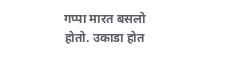गप्पा मारत बसलो होतो. उकाडा होत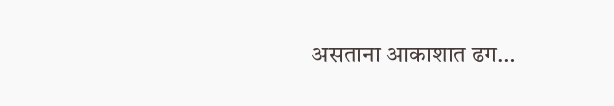असताना आकाशात ढग…